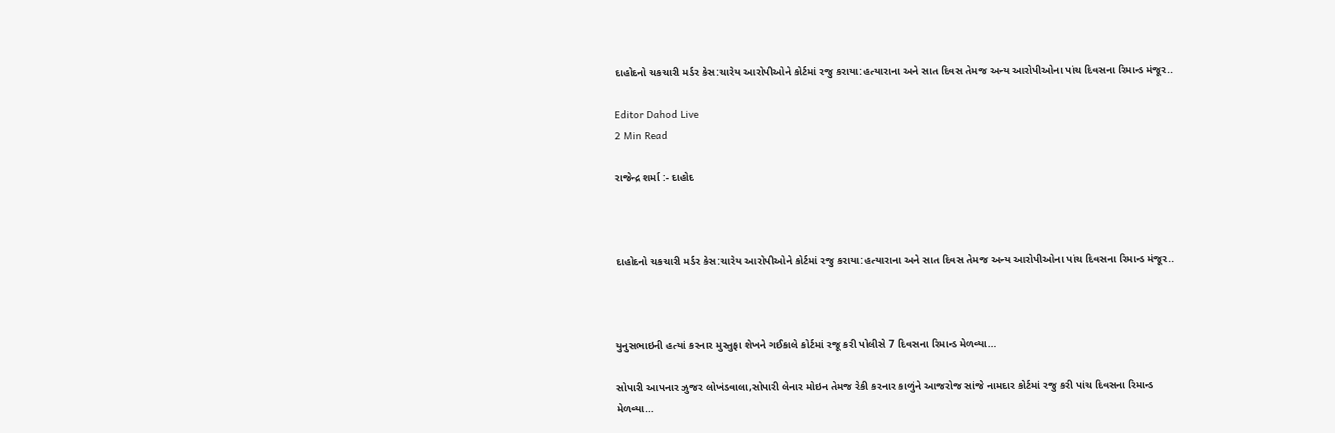દાહોદનો ચકચારી મર્ડર કેસ:ચારેય આરોપીઓને કોર્ટમાં રજુ કરાયા:હત્યારાના અને સાત દિવસ તેમજ અન્ય આરોપીઓના પાંચ દિવસના રિમાન્ડ મંજૂર..

Editor Dahod Live
2 Min Read

રાજેન્દ્ર શર્મા :- દાહોદ



દાહોદનો ચકચારી મર્ડર કેસ:ચારેય આરોપીઓને કોર્ટમાં રજુ કરાયા:હત્યારાના અને સાત દિવસ તેમજ અન્ય આરોપીઓના પાંચ દિવસના રિમાન્ડ મંજૂર..



યુનુસભાઇની હત્યાં કરનાર મુસ્તુફા શેખને ગઈકાલે કોર્ટમાં રજૂ કરી પોલીસે 7 દિવસના રિમાન્ડ મેળવ્યા…

સોપારી આપનાર ઝુજર લોખંડવાલા,સોપારી લેનાર મોઇન તેમજ રેકી કરનાર કાળુંને આજરોજ સાંજે નામદાર કોર્ટમાં રજુ કરી પાંચ દિવસના રિમાન્ડ મેળવ્યા…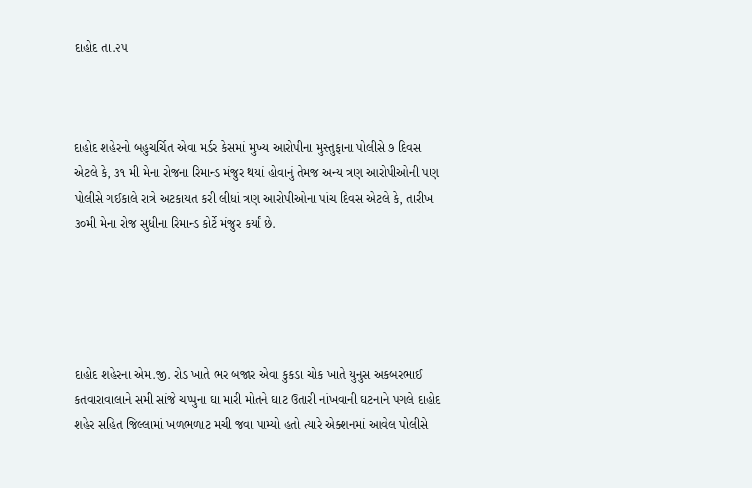દાહોદ તા.૨૫



દાહોદ શહેરનો બહુચર્ચિત એવા મર્ડર કેસમાં મુખ્ય આરોપીના મુસ્તુફાના પોલીસે ૭ દિવસ એટલે કે, ૩૧ મી મેના રોજના રિમાન્ડ મંજુર થયાં હોવાનું તેમજ અન્ય ત્રણ આરોપીઓની પણ પોલીસે ગઈકાલે રાત્રે અટકાયત કરી લીધાં ત્રણ આરોપીઓના પાંચ દિવસ એટલે કે, તારીખ ૩૦મી મેના રોજ સુધીના રિમાન્ડ કોર્ટે મંજુર કર્યાં છે.





દાહોદ શહેરના એમ.જી. રોડ ખાતે ભર બજાર એવા કુકડા ચોક ખાતે યુનુસ અકબરભાઈ કતવારાવાલાને સમી સાંજે ચપ્પુના ઘા મારી મોતને ઘાટ ઉતારી નાંખવાની ઘટનાને પગલે દાહોદ શહેર સહિત જિલ્લામાં ખળભળાટ મચી જવા પામ્યો હતો ત્યારે એક્શનમાં આવેલ પોલીસે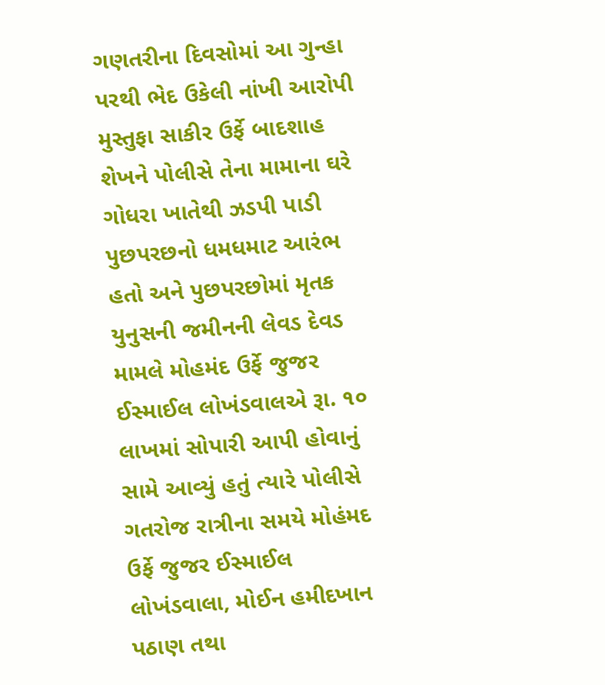ગણતરીના દિવસોમાં આ ગુન્હા પરથી ભેદ ઉકેલી નાંખી આરોપી મુસ્તુફા સાકીર ઉર્ફે બાદશાહ શેખને પોલીસે તેના મામાના ઘરે ગોધરા ખાતેથી ઝડપી પાડી પુછપરછનો ધમધમાટ આરંભ હતો અને પુછપરછોમાં મૃતક યુનુસની જમીનની લેવડ દેવડ મામલે મોહમંદ ઉર્ફે જુજર ઈસ્માઈલ લોખંડવાલએ રૂા. ૧૦ લાખમાં સોપારી આપી હોવાનું સામે આવ્યું હતું ત્યારે પોલીસે ગતરોજ રાત્રીના સમયે મોહંમદ ઉર્ફે જુજર ઈસ્માઈલ લોખંડવાલા, મોઈન હમીદખાન પઠાણ તથા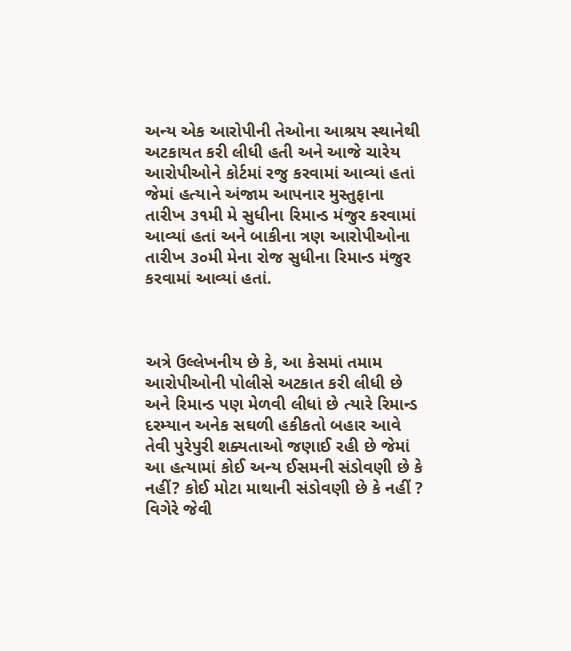અન્ય એક આરોપીની તેઓના આશ્રય સ્થાનેથી અટકાયત કરી લીધી હતી અને આજે ચારેય આરોપીઓને કોર્ટમાં રજુ કરવામાં આવ્યાં હતાં જેમાં હત્યાને અંજામ આપનાર મુસ્તુફાના તારીખ ૩૧મી મે સુધીના રિમાન્ડ મંજુર કરવામાં આવ્યાં હતાં અને બાકીના ત્રણ આરોપીઓના તારીખ ૩૦મી મેના રોજ સુધીના રિમાન્ડ મંજુર કરવામાં આવ્યાં હતાં.



અત્રે ઉલ્લેખનીય છે કે, આ કેસમાં તમામ આરોપીઓની પોલીસે અટકાત કરી લીધી છે અને રિમાન્ડ પણ મેળવી લીધાં છે ત્યારે રિમાન્ડ દરમ્યાન અનેક સઘળી હકીકતો બહાર આવે તેવી પુરેપુરી શક્યતાઓ જણાઈ રહી છે જેમાં આ હત્યામાં કોઈ અન્ય ઈસમની સંડોવણી છે કે નહીં? કોઈ મોટા માથાની સંડોવણી છે કે નહીં ? વિગેરે જેવી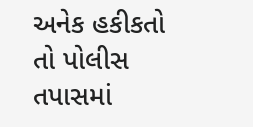અનેક હકીકતો તો પોલીસ તપાસમાં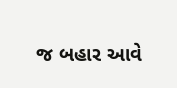જ બહાર આવે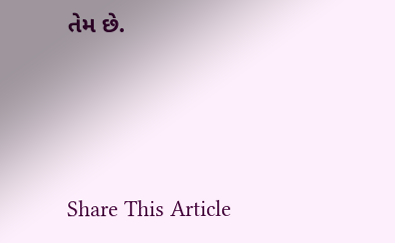તેમ છે.





Share This Article